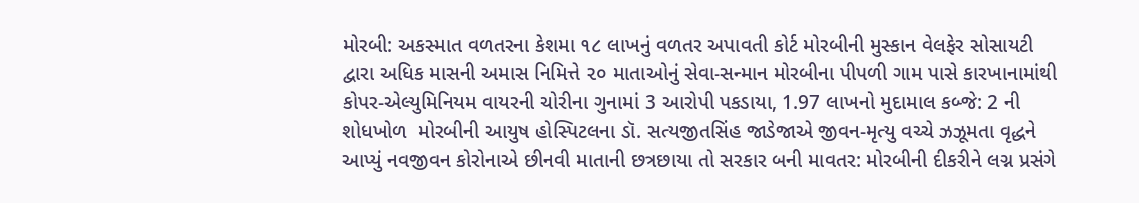મોરબી: અકસ્માત વળતરના કેશમા ૧૮ લાખનું વળતર અપાવતી કોર્ટ મોરબીની મુસ્કાન વેલફેર સોસાયટી દ્વારા અધિક માસની અમાસ નિમિત્તે ૨૦ માતાઓનું સેવા-સન્માન મોરબીના પીપળી ગામ પાસે કારખાનામાંથી કોપર-એલ્યુમિનિયમ વાયરની ચોરીના ગુનામાં 3 આરોપી પકડાયા, 1.97 લાખનો મુદામાલ કબ્જે: 2 ની શોધખોળ  મોરબીની આયુષ હોસ્પિટલના ડૉ. સત્યજીતસિંહ જાડેજાએ જીવન-મૃત્યુ વચ્ચે ઝઝૂમતા વૃદ્ધને આપ્યું નવજીવન કોરોનાએ છીનવી માતાની છત્રછાયા તો સરકાર બની માવતર: મોરબીની દીકરીને લગ્ન પ્રસંગે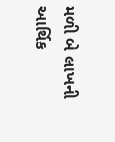મળી બે લાખની આર્થિક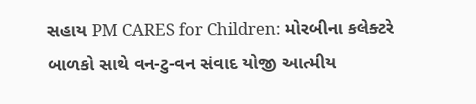સહાય PM CARES for Children: મોરબીના કલેક્ટરે બાળકો સાથે વન-ટુ-વન સંવાદ યોજી આત્મીય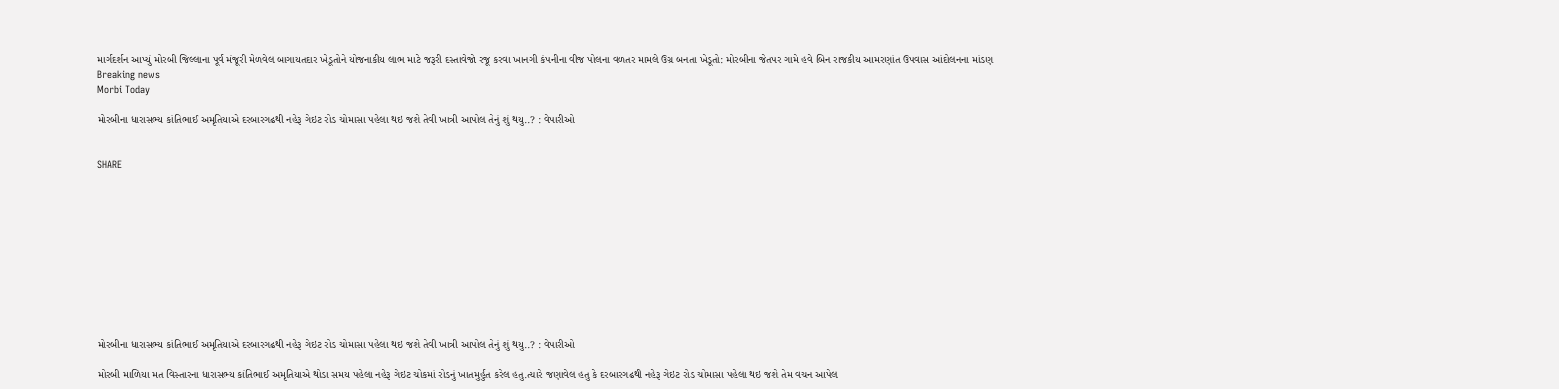માર્ગદર્શન આપ્યું મોરબી જિલ્લાના પૂર્વ મંજૂરી મેળવેલ બાગાયતદાર ખેડૂતોને યોજનાકીય લાભ માટે જરૂરી દસ્તાવેજો રજૂ કરવા ખાનગી કંપનીના વીજ પોલના વળતર મામલે ઉગ્ર બનતા ખેડૂતો: મોરબીના જેતપર ગામે હવે બિન રાજકીય આમરણાંત ઉપવાસ આંદોલનના માંડણ
Breaking news
Morbi Today

મોરબીના ધારાસભ્ય કાંતિભાઈ અમૃતિયાએ દરબારગઢથી નહેરૂ ગેઇટ રોડ ચોમાસા પહેલા થઇ જશે તેવી ખાત્રી આપોલ તેનું શું થયુ..? : વેપારીઓ


SHARE











મોરબીના ધારાસભ્ય કાંતિભાઈ અમૃતિયાએ દરબારગઢથી નહેરૂ ગેઇટ રોડ ચોમાસા પહેલા થઇ જશે તેવી ખાત્રી આપોલ તેનું શું થયુ..? : વેપારીઓ

મોરબી માળિયા મત વિસ્તારના ધારાસભ્ય કાંતિભાઈ અમૃતિયાએ થોડા સમય પહેલા નહેરૂ ગેઇટ ચોકમાં રોડનું ખાતમુર્હુત કરેલ હતુ.ત્યારે જણાવેલ હતુ કે દરબારગઢથી નહેરૂ ગેઇટ રોડ ચોમાસા પહેલા થઇ જશે તેમ વચન આપેલ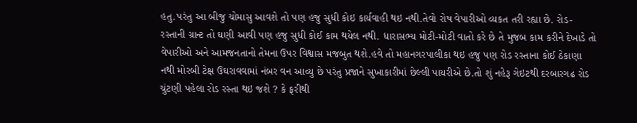હતુ.પરંતુ આ બીજુ ચોમાસુ આવશે તો પણ હજુ સુધી કોઇ કાર્યવાહી થઇ નથી.તેવો રોષ વેપારીઓ વ્યકત તરી રહ્યા છે. રોડ-રસ્તાની ગ્રાન્ટ તો ઘણી આવી પણ હજુ સુધી કોઈ કામ થયેલ નથી. ધારાસભ્ય મોટી-મોટી વાતો કરે છે તે મુજબ કામ કરીને દેખાડે તો વેપારીઓ અને આમજનતાનો તેમના ઉપર વિશ્વાસ મજબુત થશે.હવે તો મહાનગરપાલીકા થઇ હજુ પણ રોડ રસ્તાના કોઈ ઠેકાણા નથી મોરબી ટેક્ષ ઉઘરાવવામાં નંબર વન આવ્યુ છે પરંતુ પ્રજાને સુખાકારીમાં છેલ્લી પાયરીએ છે.તો શું નહેરૂ ગેઇટથી દરબારગઢ રોડ ચુંટણી પહેલા રોડ રસ્તા થઇ જશે ? કે ફરીથી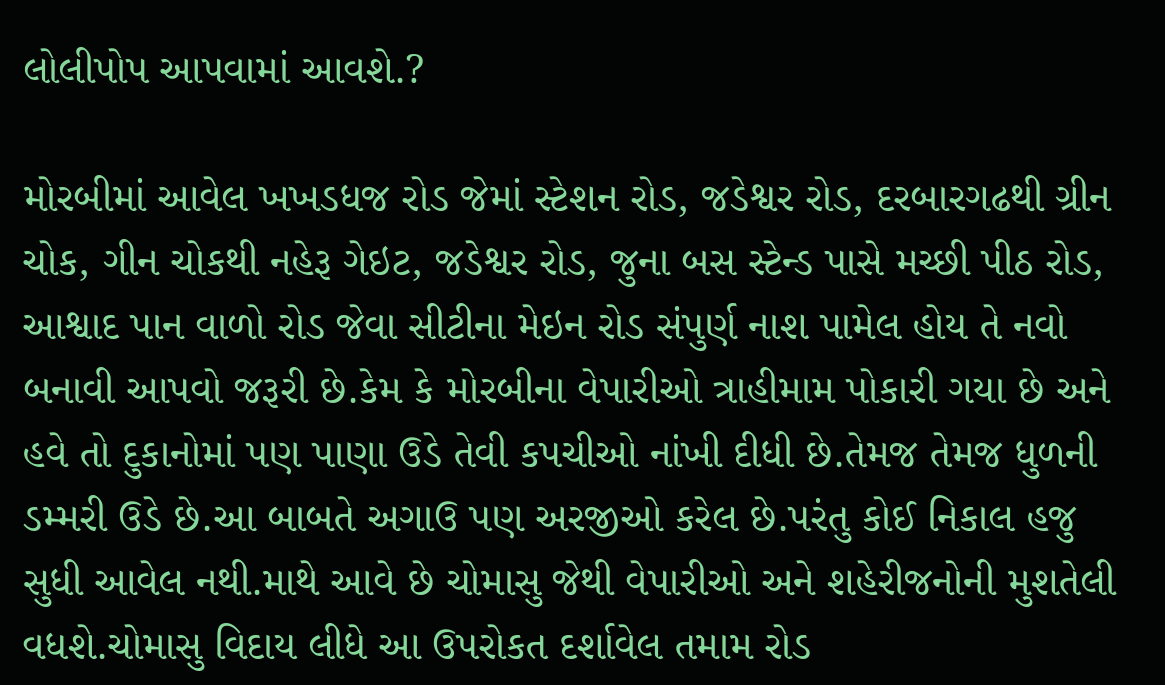લોલીપોપ આપવામાં આવશે.?

મોરબીમાં આવેલ ખખડધજ રોડ જેમાં સ્ટેશન રોડ, જડેશ્વર રોડ, દરબારગઢથી ગ્રીન ચોક, ગીન ચોકથી નહેરૂ ગેઇટ, જડેશ્વર રોડ, જુના બસ સ્ટેન્ડ પાસે મચ્છી પીઠ રોડ, આશ્વાદ પાન વાળો રોડ જેવા સીટીના મેઇન રોડ સંપુર્ણ નાશ પામેલ હોય તે નવો બનાવી આપવો જરૂરી છે.કેમ કે મોરબીના વેપારીઓ ત્રાહીમામ પોકારી ગયા છે અને હવે તો દુકાનોમાં પણ પાણા ઉડે તેવી કપચીઓ નાંખી દીધી છે.તેમજ તેમજ ધુળની ડમ્મરી ઉડે છે.આ બાબતે અગાઉ પણ અરજીઓ કરેલ છે.પરંતુ કોઈ નિકાલ હજુ સુધી આવેલ નથી.માથે આવે છે ચોમાસુ જેથી વેપારીઓ અને શહેરીજનોની મુશતેલી વધશે.ચોમાસુ વિદાય લીધે આ ઉપરોકત દર્શાવેલ તમામ રોડ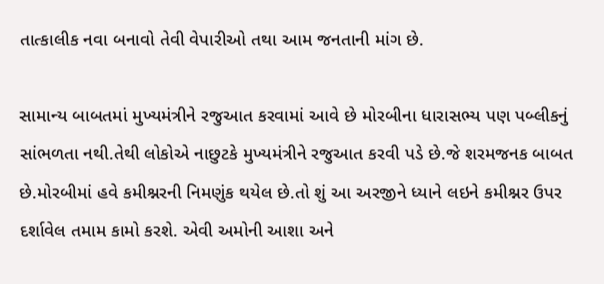તાત્કાલીક નવા બનાવો તેવી વેપારીઓ તથા આમ જનતાની માંગ છે.

સામાન્ય બાબતમાં મુખ્યમંત્રીને રજુઆત કરવામાં આવે છે મોરબીના ધારાસભ્ય પણ પબ્લીકનું સાંભળતા નથી.તેથી લોકોએ નાછુટકે મુખ્યમંત્રીને રજુઆત કરવી પડે છે.જે શરમજનક બાબત છે.મોરબીમાં હવે કમીશ્નરની નિમણુંક થયેલ છે.તો શું આ અરજીને ધ્યાને લઇને કમીશ્નર ઉપર દર્શાવેલ તમામ કામો કરશે. એવી અમોની આશા અને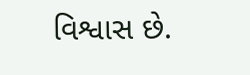વિશ્વાસ છે.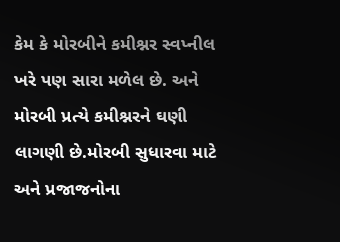કેમ કે મોરબીને કમીશ્નર સ્વપ્નીલ ખરે પણ સારા મળેલ છે. અને મોરબી પ્રત્યે કમીશ્નરને ઘણી લાગણી છે.મોરબી સુધારવા માટે અને પ્રજાજનોના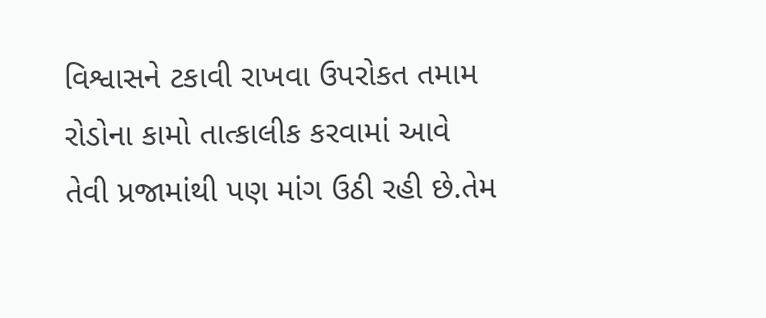વિશ્વાસને ટકાવી રાખવા ઉપરોકત તમામ રોડોના કામો તાત્કાલીક કરવામાં આવે તેવી પ્રજામાંથી પણ માંગ ઉઠી રહી છે.તેમ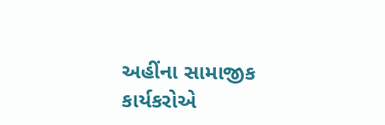અહીંના સામાજીક કાર્યકરોએ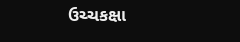ઉચ્ચકક્ષા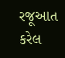રજૂઆત કરેલ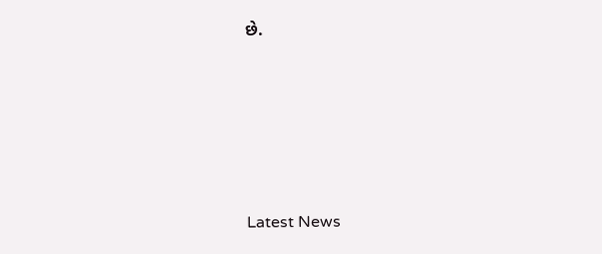છે.





Latest News